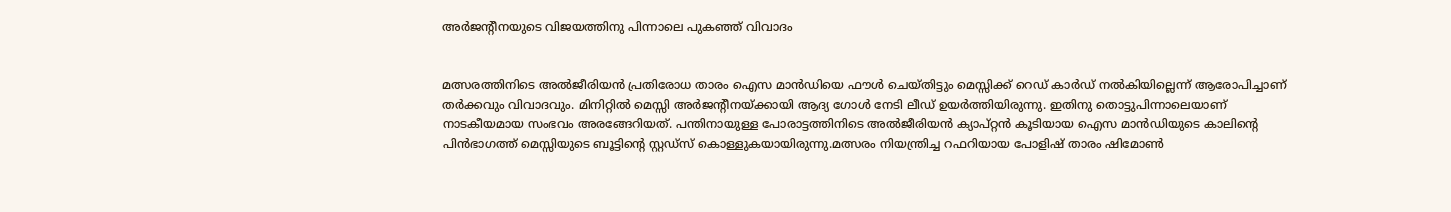അർജന്റീനയുടെ വിജയത്തിനു പിന്നാലെ പുകഞ്ഞ് വിവാദം


മത്സരത്തിനിടെ അൽജീരിയൻ പ്രതിരോധ താരം ഐസ മാൻഡിയെ ഫൗൾ ചെയ്തിട്ടും മെസ്സിക്ക് റെഡ് കാർഡ് നൽകിയില്ലെന്ന് ആരോപിച്ചാണ് തർക്കവും വിവാദവും. മിനിറ്റിൽ മെസ്സി അർജന്റീനയ്ക്കായി ആദ്യ ഗോൾ നേടി ലീഡ് ഉയർത്തിയിരുന്നു. ഇതിനു തൊട്ടുപിന്നാലെയാണ് നാടകീയമായ സംഭവം അരങ്ങേറിയത്. പന്തിനായുള്ള പോരാട്ടത്തിനിടെ അൽജീരിയൻ ക്യാപ്റ്റൻ കൂടിയായ ഐസ മാൻഡിയുടെ കാലിന്റെ പിൻഭാഗത്ത് മെസ്സിയുടെ ബൂട്ടിന്റെ സ്റ്റഡ്സ് കൊള്ളുകയായിരുന്നു.മത്സരം നിയന്ത്രിച്ച റഫറിയായ പോളിഷ് താരം ഷിമോൺ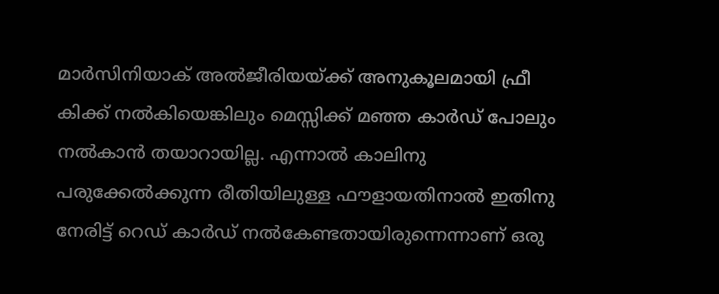മാർസിനിയാക് അൽജീരിയയ്ക്ക് അനുകൂലമായി ഫ്രീ കിക്ക് നൽകിയെങ്കിലും മെസ്സിക്ക് മഞ്ഞ കാർഡ് പോലും നൽകാൻ തയാറായില്ല. എന്നാൽ കാലിനു പരുക്കേൽക്കുന്ന രീതിയിലുള്ള ഫൗളായതിനാൽ ഇതിനു നേരിട്ട് റെഡ് കാർഡ് നൽകേണ്ടതായിരുന്നെന്നാണ് ഒരു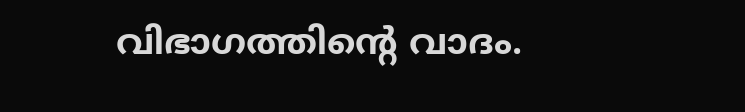വിഭാഗത്തിന്റെ വാദം.